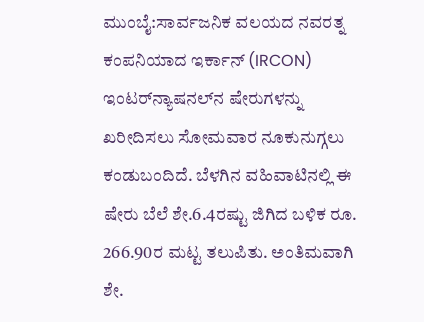ಮುಂಬೈ:ಸಾರ್ವಜನಿಕ ವಲಯದ ನವರತ್ನ ಕಂಪನಿಯಾದ ಇರ್ಕಾನ್ (IRCON) ಇಂಟರ್‌ನ್ಯಾಷನಲ್‌ನ ಷೇರುಗಳನ್ನು ಖರೀದಿಸಲು ಸೋಮವಾರ ನೂಕುನುಗ್ಗಲು ಕಂಡುಬಂದಿದೆ. ಬೆಳಗಿನ ವಹಿವಾಟಿನಲ್ಲಿ ಈ ಷೇರು ಬೆಲೆ ಶೇ.6.4ರಷ್ಟು ಜಿಗಿದ ಬಳಿಕ ರೂ. 266.90ರ ಮಟ್ಟ ತಲುಪಿತು. ಅಂತಿಮವಾಗಿ ಶೇ.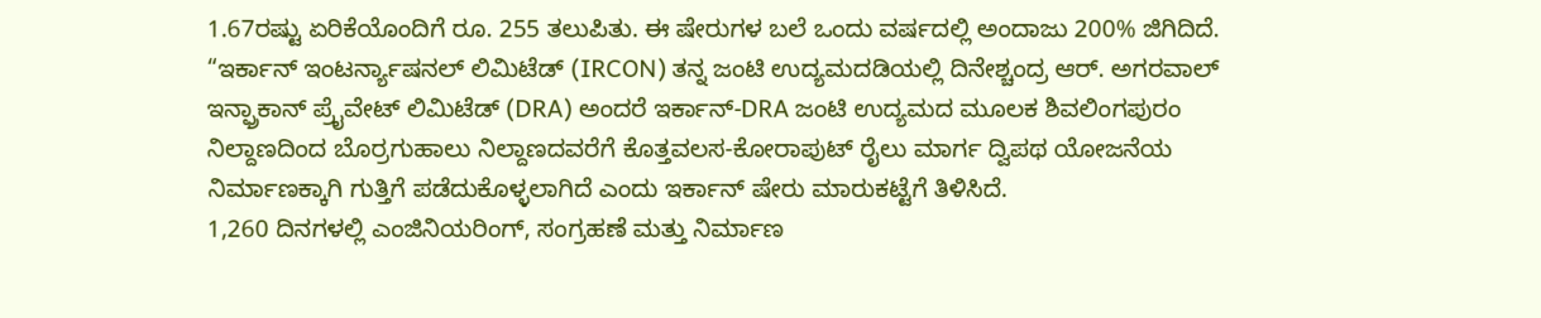1.67ರಷ್ಟು ಏರಿಕೆಯೊಂದಿಗೆ ರೂ. 255 ತಲುಪಿತು. ಈ ಷೇರುಗಳ ಬಲೆ ಒಂದು ವರ್ಷದಲ್ಲಿ ಅಂದಾಜು 200% ಜಿಗಿದಿದೆ.
“ಇರ್ಕಾನ್ ಇಂಟರ್ನ್ಯಾಷನಲ್ ಲಿಮಿಟೆಡ್ (IRCON) ತನ್ನ ಜಂಟಿ ಉದ್ಯಮದಡಿಯಲ್ಲಿ ದಿನೇಶ್ಚಂದ್ರ ಆರ್. ಅಗರವಾಲ್ ಇನ್ಫ್ರಾಕಾನ್ ಪ್ರೈವೇಟ್ ಲಿಮಿಟೆಡ್ (DRA) ಅಂದರೆ ಇರ್ಕಾನ್-DRA ಜಂಟಿ ಉದ್ಯಮದ ಮೂಲಕ ಶಿವಲಿಂಗಪುರಂ ನಿಲ್ದಾಣದಿಂದ ಬೊರ್ರಗುಹಾಲು ನಿಲ್ದಾಣದವರೆಗೆ ಕೊತ್ತವಲಸ-ಕೋರಾಪುಟ್ ರೈಲು ಮಾರ್ಗ ದ್ವಿಪಥ ಯೋಜನೆಯ ನಿರ್ಮಾಣಕ್ಕಾಗಿ ಗುತ್ತಿಗೆ ಪಡೆದುಕೊಳ್ಳಲಾಗಿದೆ ಎಂದು ಇರ್ಕಾನ್ ಷೇರು ಮಾರುಕಟ್ಟೆಗೆ ತಿಳಿಸಿದೆ.
1,260 ದಿನಗಳಲ್ಲಿ ಎಂಜಿನಿಯರಿಂಗ್, ಸಂಗ್ರಹಣೆ ಮತ್ತು ನಿರ್ಮಾಣ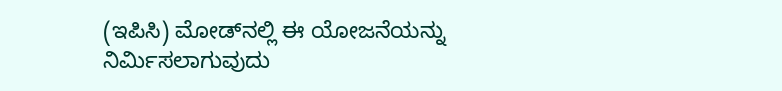(ಇಪಿಸಿ) ಮೋಡ್‌ನಲ್ಲಿ ಈ ಯೋಜನೆಯನ್ನು ನಿರ್ಮಿಸಲಾಗುವುದು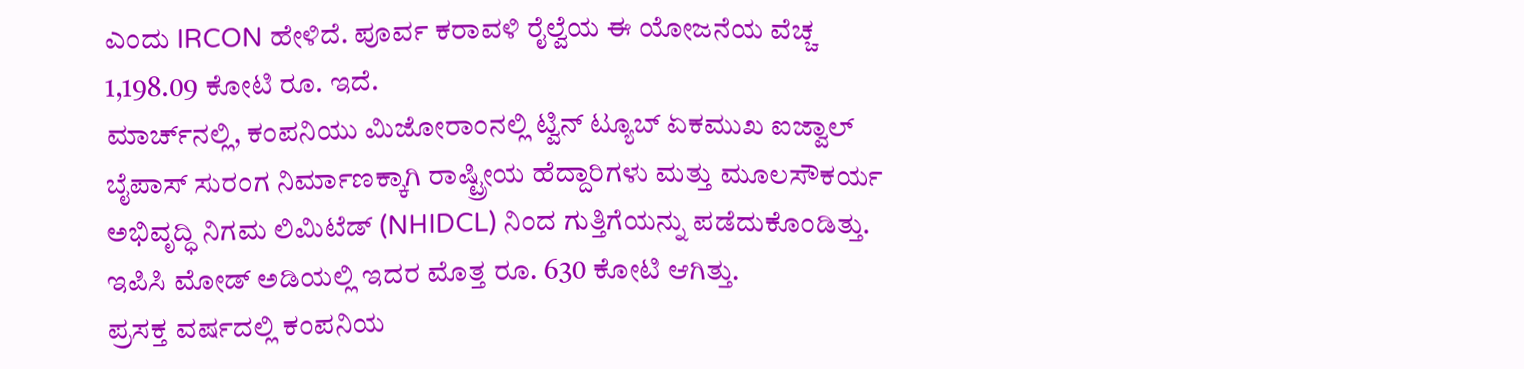ಎಂದು IRCON ಹೇಳಿದೆ. ಪೂರ್ವ ಕರಾವಳಿ ರೈಲ್ವೆಯ ಈ ಯೋಜನೆಯ ವೆಚ್ಚ 1,198.09 ಕೋಟಿ ರೂ. ಇದೆ.
ಮಾರ್ಚ್‌ನಲ್ಲಿ, ಕಂಪನಿಯು ಮಿಜೋರಾಂನಲ್ಲಿ ಟ್ವಿನ್ ಟ್ಯೂಬ್ ಏಕಮುಖ ಐಜ್ವಾಲ್ ಬೈಪಾಸ್ ಸುರಂಗ ನಿರ್ಮಾಣಕ್ಕಾಗಿ ರಾಷ್ಟ್ರೀಯ ಹೆದ್ದಾರಿಗಳು ಮತ್ತು ಮೂಲಸೌಕರ್ಯ ಅಭಿವೃದ್ಧಿ ನಿಗಮ ಲಿಮಿಟೆಡ್ (NHIDCL) ನಿಂದ ಗುತ್ತಿಗೆಯನ್ನು ಪಡೆದುಕೊಂಡಿತ್ತು. ಇಪಿಸಿ ಮೋಡ್ ಅಡಿಯಲ್ಲಿ ಇದರ ಮೊತ್ತ ರೂ. 630 ಕೋಟಿ ಆಗಿತ್ತು.
ಪ್ರಸಕ್ತ ವರ್ಷದಲ್ಲಿ ಕಂಪನಿಯ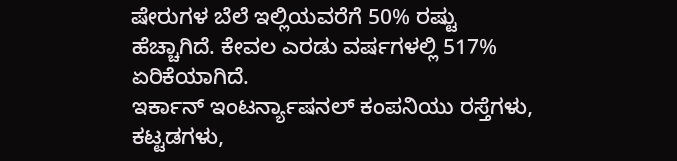ಷೇರುಗಳ ಬೆಲೆ ಇಲ್ಲಿಯವರೆಗೆ 50% ರಷ್ಟು ಹೆಚ್ಚಾಗಿದೆ. ಕೇವಲ ಎರಡು ವರ್ಷಗಳಲ್ಲಿ 517% ಏರಿಕೆಯಾಗಿದೆ.
ಇರ್ಕಾನ್ ಇಂಟರ್ನ್ಯಾಷನಲ್ ಕಂಪನಿಯು ರಸ್ತೆಗಳು, ಕಟ್ಟಡಗಳು,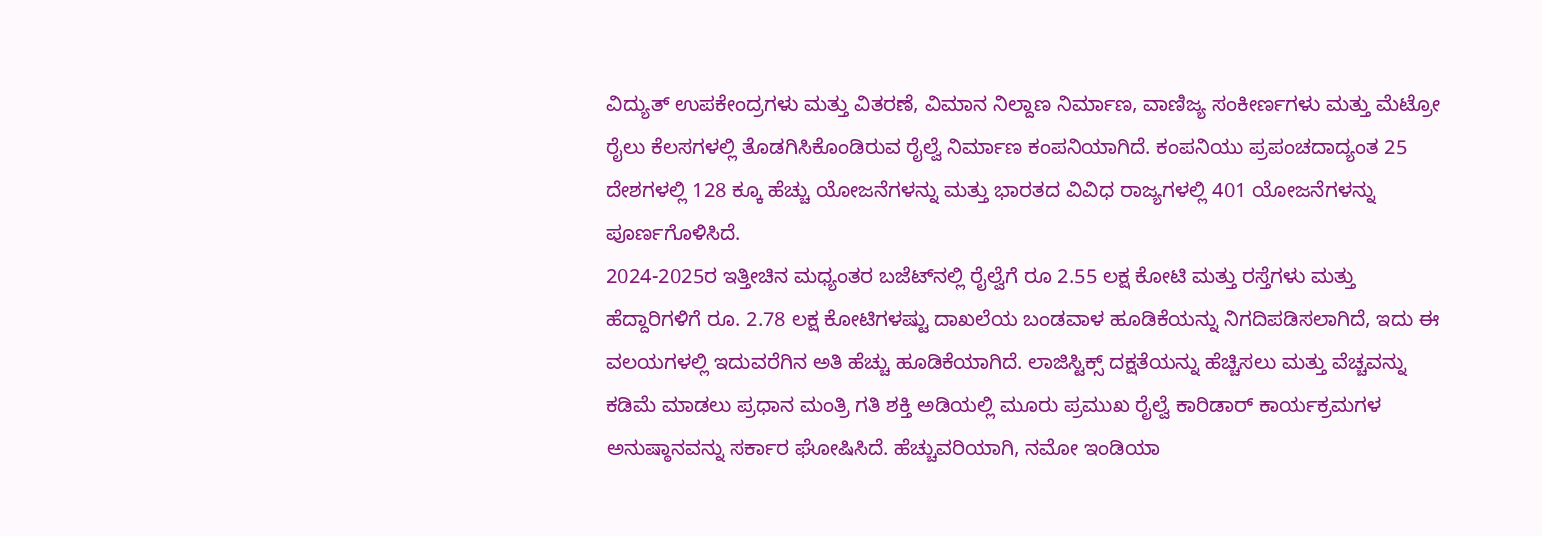ವಿದ್ಯುತ್ ಉಪಕೇಂದ್ರಗಳು ಮತ್ತು ವಿತರಣೆ, ವಿಮಾನ ನಿಲ್ದಾಣ ನಿರ್ಮಾಣ, ವಾಣಿಜ್ಯ ಸಂಕೀರ್ಣಗಳು ಮತ್ತು ಮೆಟ್ರೋ ರೈಲು ಕೆಲಸಗಳಲ್ಲಿ ತೊಡಗಿಸಿಕೊಂಡಿರುವ ರೈಲ್ವೆ ನಿರ್ಮಾಣ ಕಂಪನಿಯಾಗಿದೆ. ಕಂಪನಿಯು ಪ್ರಪಂಚದಾದ್ಯಂತ 25 ದೇಶಗಳಲ್ಲಿ 128 ಕ್ಕೂ ಹೆಚ್ಚು ಯೋಜನೆಗಳನ್ನು ಮತ್ತು ಭಾರತದ ವಿವಿಧ ರಾಜ್ಯಗಳಲ್ಲಿ 401 ಯೋಜನೆಗಳನ್ನು ಪೂರ್ಣಗೊಳಿಸಿದೆ.
2024-2025ರ ಇತ್ತೀಚಿನ ಮಧ್ಯಂತರ ಬಜೆಟ್‌ನಲ್ಲಿ ರೈಲ್ವೆಗೆ ರೂ 2.55 ಲಕ್ಷ ಕೋಟಿ ಮತ್ತು ರಸ್ತೆಗಳು ಮತ್ತು ಹೆದ್ದಾರಿಗಳಿಗೆ ರೂ. 2.78 ಲಕ್ಷ ಕೋಟಿಗಳಷ್ಟು ದಾಖಲೆಯ ಬಂಡವಾಳ ಹೂಡಿಕೆಯನ್ನು ನಿಗದಿಪಡಿಸಲಾಗಿದೆ, ಇದು ಈ ವಲಯಗಳಲ್ಲಿ ಇದುವರೆಗಿನ ಅತಿ ಹೆಚ್ಚು ಹೂಡಿಕೆಯಾಗಿದೆ. ಲಾಜಿಸ್ಟಿಕ್ಸ್ ದಕ್ಷತೆಯನ್ನು ಹೆಚ್ಚಿಸಲು ಮತ್ತು ವೆಚ್ಚವನ್ನು ಕಡಿಮೆ ಮಾಡಲು ಪ್ರಧಾನ ಮಂತ್ರಿ ಗತಿ ಶಕ್ತಿ ಅಡಿಯಲ್ಲಿ ಮೂರು ಪ್ರಮುಖ ರೈಲ್ವೆ ಕಾರಿಡಾರ್ ಕಾರ್ಯಕ್ರಮಗಳ ಅನುಷ್ಠಾನವನ್ನು ಸರ್ಕಾರ ಘೋಷಿಸಿದೆ. ಹೆಚ್ಚುವರಿಯಾಗಿ, ನಮೋ ಇಂಡಿಯಾ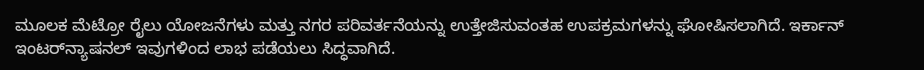ಮೂಲಕ ಮೆಟ್ರೋ ರೈಲು ಯೋಜನೆಗಳು ಮತ್ತು ನಗರ ಪರಿವರ್ತನೆಯನ್ನು ಉತ್ತೇಜಿಸುವಂತಹ ಉಪಕ್ರಮಗಳನ್ನು ಘೋಷಿಸಲಾಗಿದೆ. ಇರ್ಕಾನ್ ಇಂಟರ್‌ನ್ಯಾಷನಲ್ ಇವುಗಳಿಂದ ಲಾಭ ಪಡೆಯಲು ಸಿದ್ಧವಾಗಿದೆ.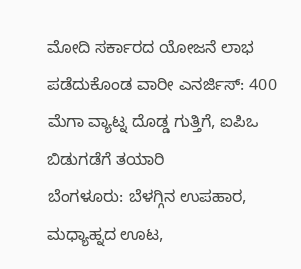ಮೋದಿ ಸರ್ಕಾರದ ಯೋಜನೆ ಲಾಭ ಪಡೆದುಕೊಂಡ ವಾರೀ ಎನರ್ಜಿಸ್: 400 ಮೆಗಾ ವ್ಯಾಟ್ನ ದೊಡ್ಡ ಗುತ್ತಿಗೆ, ಐಪಿಒ ಬಿಡುಗಡೆಗೆ ತಯಾರಿ
ಬೆಂಗಳೂರು: ಬೆಳಗ್ಗಿನ ಉಪಹಾರ, ಮಧ್ಯಾಹ್ನದ ಊಟ,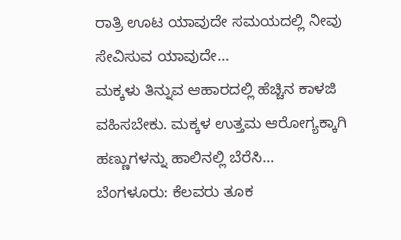ರಾತ್ರಿ ಊಟ ಯಾವುದೇ ಸಮಯದಲ್ಲಿ ನೀವು ಸೇವಿಸುವ ಯಾವುದೇ…
ಮಕ್ಕಳು ತಿನ್ನುವ ಆಹಾರದಲ್ಲಿ ಹೆಚ್ಚಿನ ಕಾಳಜಿ ವಹಿಸಬೇಕು. ಮಕ್ಕಳ ಉತ್ತಮ ಆರೋಗ್ಯಕ್ಕಾಗಿ ಹಣ್ಣುಗಳನ್ನು ಹಾಲಿನಲ್ಲಿ ಬೆರೆಸಿ…
ಬೆಂಗಳೂರು: ಕೆಲವರು ತೂಕ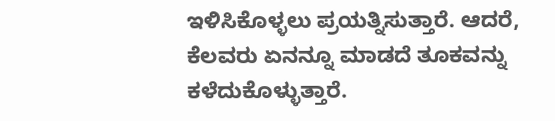ಇಳಿಸಿಕೊಳ್ಳಲು ಪ್ರಯತ್ನಿಸುತ್ತಾರೆ. ಆದರೆ, ಕೆಲವರು ಏನನ್ನೂ ಮಾಡದೆ ತೂಕವನ್ನು ಕಳೆದುಕೊಳ್ಳುತ್ತಾರೆ.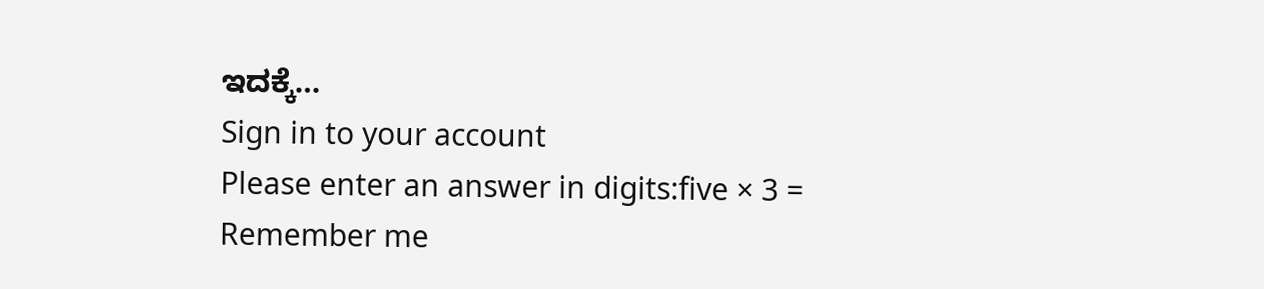ಇದಕ್ಕೆ…
Sign in to your account
Please enter an answer in digits:five × 3 =
Remember me